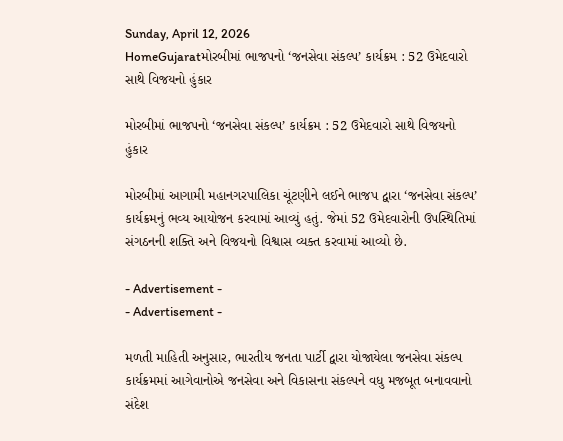Sunday, April 12, 2026
HomeGujaratમોરબીમાં ભાજપનો ‘જનસેવા સંકલ્પ’ કાર્યક્રમ : 52 ઉમેદવારો સાથે વિજયનો હુંકાર

મોરબીમાં ભાજપનો ‘જનસેવા સંકલ્પ’ કાર્યક્રમ : 52 ઉમેદવારો સાથે વિજયનો હુંકાર

મોરબીમાં આગામી મહાનગરપાલિકા ચૂંટણીને લઈને ભાજપ દ્વારા ‘જનસેવા સંકલ્પ’ કાર્યક્રમનું ભવ્ય આયોજન કરવામાં આવ્યું હતું. જેમાં 52 ઉમેદવારોની ઉપસ્થિતિમાં સંગઠનની શક્તિ અને વિજયનો વિશ્વાસ વ્યક્ત કરવામાં આવ્યો છે.

- Advertisement -
- Advertisement -

મળતી માહિતી અનુસાર, ભારતીય જનતા પાર્ટી દ્વારા યોજાયેલા જનસેવા સંકલ્પ કાર્યક્રમમાં આગેવાનોએ જનસેવા અને વિકાસના સંકલ્પને વધુ મજબૂત બનાવવાનો સંદેશ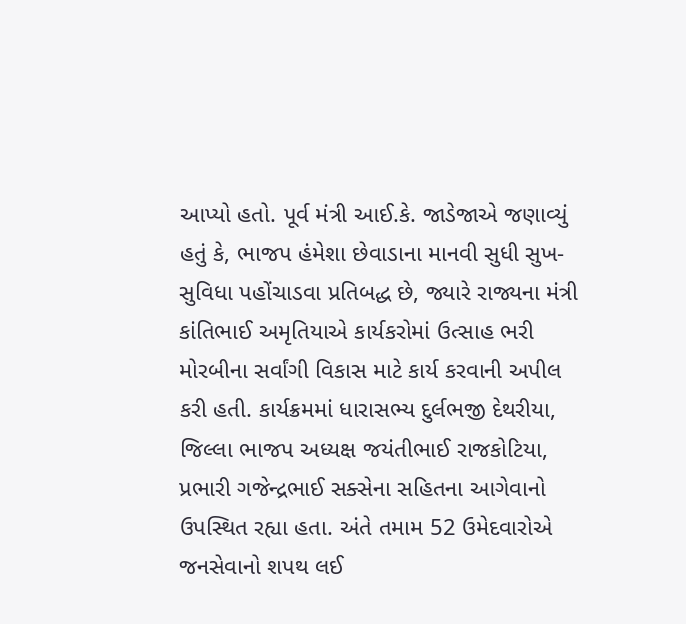આપ્યો હતો. પૂર્વ મંત્રી આઈ.કે. જાડેજાએ જણાવ્યું હતું કે, ભાજપ હંમેશા છેવાડાના માનવી સુધી સુખ-સુવિધા પહોંચાડવા પ્રતિબદ્ધ છે, જ્યારે રાજ્યના મંત્રી કાંતિભાઈ અમૃતિયાએ કાર્યકરોમાં ઉત્સાહ ભરી મોરબીના સર્વાંગી વિકાસ માટે કાર્ય કરવાની અપીલ કરી હતી. કાર્યક્રમમાં ધારાસભ્ય દુર્લભજી દેથરીયા, જિલ્લા ભાજપ અધ્યક્ષ જયંતીભાઈ રાજકોટિયા, પ્રભારી ગજેન્દ્રભાઈ સક્સેના સહિતના આગેવાનો ઉપસ્થિત રહ્યા હતા. અંતે તમામ 52 ઉમેદવારોએ જનસેવાનો શપથ લઈ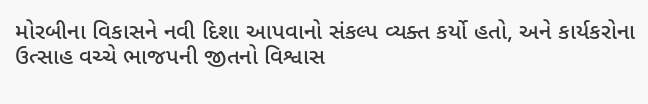મોરબીના વિકાસને નવી દિશા આપવાનો સંકલ્પ વ્યક્ત કર્યો હતો, અને કાર્યકરોના ઉત્સાહ વચ્ચે ભાજપની જીતનો વિશ્વાસ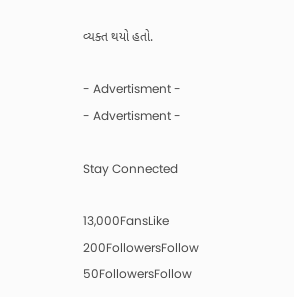વ્યક્ત થયો હતો.

- Advertisment -
- Advertisment -

Stay Connected

13,000FansLike
200FollowersFollow
50FollowersFollow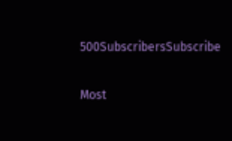500SubscribersSubscribe

Most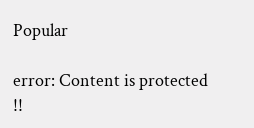Popular

error: Content is protected !!